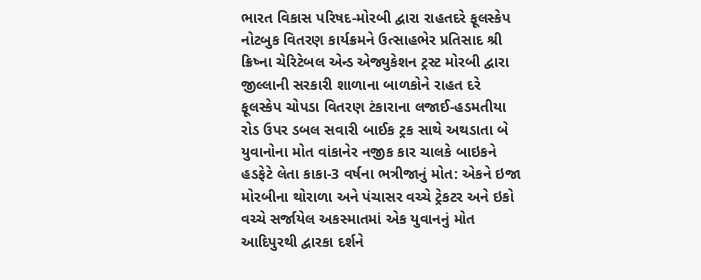ભારત વિકાસ પરિષદ-મોરબી દ્વારા રાહતદરે ફૂલસ્કેપ નોટબુક વિતરણ કાર્યક્રમને ઉત્સાહભેર પ્રતિસાદ શ્રી ક્રિષ્ના ચેરિટેબલ એન્ડ એજ્યુકેશન ટ્રસ્ટ મોરબી દ્વારા જીલ્લાની સરકારી શાળાના બાળકોને રાહત દરે ફૂલસ્કેપ ચોપડા વિતરણ ટંકારાના લજાઈ-હડમતીયા રોડ ઉપર ડબલ સવારી બાઈક ટ્રક સાથે અથડાતા બે યુવાનોના મોત વાંકાનેર નજીક કાર ચાલકે બાઇકને હડફેટે લેતા કાકા-3 વર્ષના ભત્રીજાનું મોત: એકને ઇજા મોરબીના થોરાળા અને પંચાસર વચ્ચે ટ્રેકટર અને ઇકો વચ્ચે સર્જાયેલ અકસ્માતમાં એક યુવાનનું મોત આદિપુરથી દ્વારકા દર્શને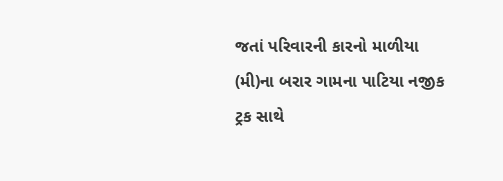જતાં પરિવારની કારનો માળીયા (મી)ના બરાર ગામના પાટિયા નજીક ટ્રક સાથે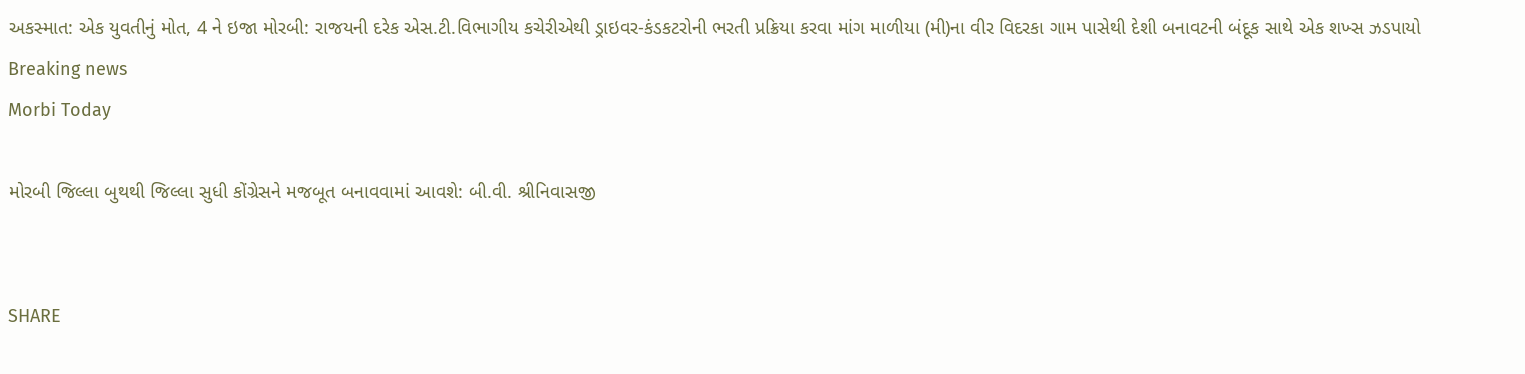અકસ્માત: એક યુવતીનું મોત, 4 ને ઇજા મોરબી: રાજયની દરેક એસ.ટી.વિભાગીય કચેરીએથી ડ્રાઇવર-કંડકટરોની ભરતી પ્રક્રિયા કરવા માંગ માળીયા (મી)ના વીર વિદરકા ગામ પાસેથી દેશી બનાવટની બંદૂક સાથે એક શખ્સ ઝડપાયો
Breaking news
Morbi Today

મોરબી જિલ્લા બુથથી જિલ્લા સુધી કોંગ્રેસને મજબૂત બનાવવામાં આવશે: બી.વી. શ્રીનિવાસજી


SHARE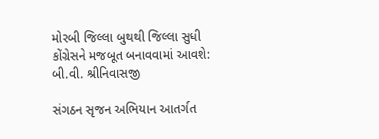મોરબી જિલ્લા બુથથી જિલ્લા સુધી કોંગ્રેસને મજબૂત બનાવવામાં આવશે: બી.વી. શ્રીનિવાસજી

સંગઠન સૃજન અભિયાન આતર્ગત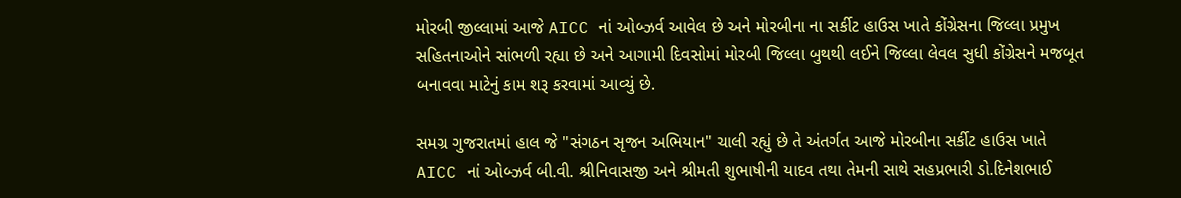મોરબી જીલ્લામાં આજે AICC નાં ઓબ્ઝર્વ આવેલ છે અને મોરબીના ના સર્કીટ હાઉસ ખાતે કોંગ્રેસના જિલ્લા પ્રમુખ સહિતનાઓને સાંભળી રહ્યા છે અને આગામી દિવસોમાં મોરબી જિલ્લા બુથથી લઈને જિલ્લા લેવલ સુધી કોંગ્રેસને મજબૂત બનાવવા માટેનું કામ શરૂ કરવામાં આવ્યું છે.

સમગ્ર ગુજરાતમાં હાલ જે "સંગઠન સૃજન અભિયાન" ચાલી રહ્યું છે તે અંતર્ગત આજે મોરબીના સર્કીટ હાઉસ ખાતે AICC નાં ઓબ્ઝર્વ બી.વી. શ્રીનિવાસજી અને શ્રીમતી શુભાષીની યાદવ તથા તેમની સાથે સહપ્રભારી ડો.દિનેશભાઈ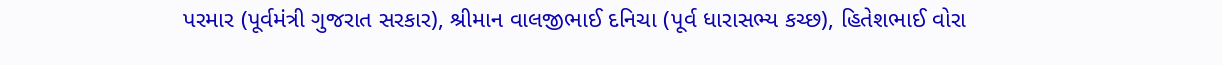પરમાર (પૂર્વમંત્રી ગુજરાત સરકાર), શ્રીમાન વાલજીભાઈ દનિચા (પૂર્વ ધારાસભ્ય કચ્છ), હિતેશભાઈ વોરા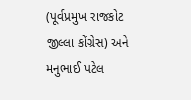(પૂર્વપ્રમુખ રાજકોટ જીલ્લા કોંગ્રેસ) અને મનુભાઈ પટેલ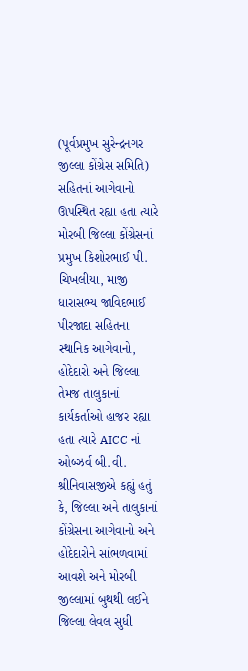(પૂર્વપ્રમુખ સુરેન્દ્રનગર જીલ્લા કોંગ્રેસ સમિતિ) સહિતનાં આગેવાનો ઊપસ્થિત રહ્યા હતા ત્યારે મોરબી જિલ્લા કોંગ્રેસનાં પ્રમુખ કિશોરભાઈ પી. ચિખલીયા, માજી ધારાસભ્ય જાવિદભાઈ પીરજાદા સહિતના સ્થાનિક આગેવાનો, હોદેદારો અને જિલ્લા તેમજ તાલુકાનાં કાર્યકર્તાઓ હાજર રહ્યા હતા ત્યારે AICC નાં ઓબ્ઝર્વ બી.વી. શ્રીનિવાસજીએ કહ્યું હતું કે, જિલ્લા અને તાલુકાનાં કોંગ્રેસના આગેવાનો અને હોદેદારોને સાંભળવામાં આવશે અને મોરબી જીલ્લામાં બુથથી લઈને જિલ્લા લેવલ સુધી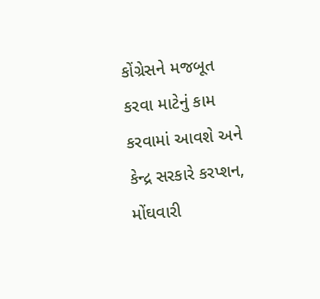કોંગ્રેસને મજબૂત કરવા માટેનું કામ કરવામાં આવશે અને કેન્દ્ર સરકારે કરપ્શન, મોંઘવારી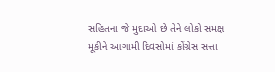સહિતના જે મુદાઓ છે તેને લોકો સમક્ષ મૂકીને આગામી દિવસોમાં કોંગ્રેસ સત્તા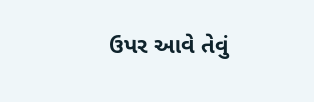ઉપર આવે તેવું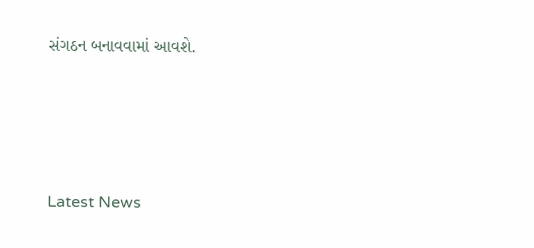સંગઠન બનાવવામાં આવશે.






Latest News